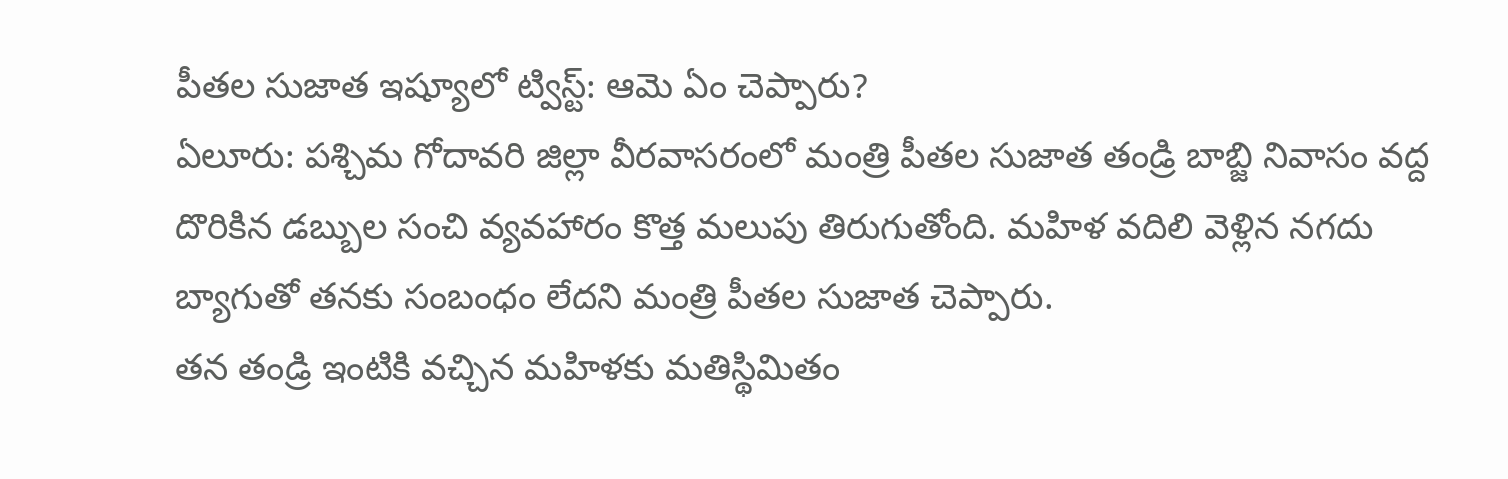పీతల సుజాత ఇష్యూలో ట్విస్ట్: ఆమె ఏం చెప్పారు?
ఏలూరు: పశ్చిమ గోదావరి జిల్లా వీరవాసరంలో మంత్రి పీతల సుజాత తండ్రి బాబ్జి నివాసం వద్ద దొరికిన డబ్బుల సంచి వ్యవహారం కొత్త మలుపు తిరుగుతోంది. మహిళ వదిలి వెళ్లిన నగదు బ్యాగుతో తనకు సంబంధం లేదని మంత్రి పీతల సుజాత చెప్పారు.
తన తండ్రి ఇంటికి వచ్చిన మహిళకు మతిస్థిమితం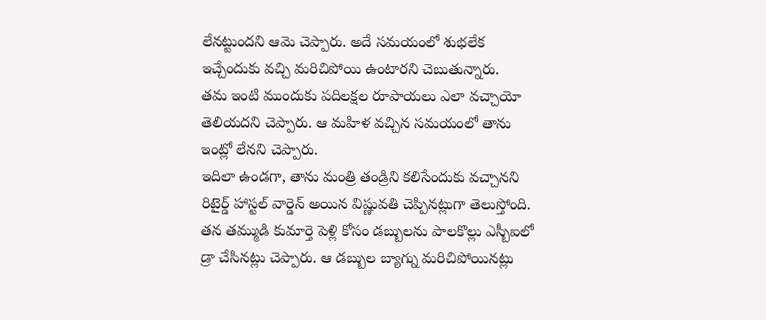లేనట్టుందని ఆమె చెప్పారు. అదే సమయంలో శుభలేక ఇచ్చేందుకు వచ్చి మరిచిపోయి ఉంటారని చెబుతున్నారు.
తమ ఇంటి ముందుకు పదిలక్షల రూపాయలు ఎలా వచ్చాయో తెలియదని చెప్పారు. ఆ మహిళ వచ్చిన సమయంలో తాను ఇంట్లో లేనని చెప్పారు.
ఇదిలా ఉండగా, తాను మంత్రి తండ్రిని కలిసేందుకు వచ్చానని రిటైర్డ్ హాస్టల్ వార్డెన్ అయిన విష్ణువతి చెప్పినట్లుగా తెలుస్తోంది. తన తమ్ముడి కుమార్తె పెళ్లి కోసం డబ్బులను పాలకొల్లు ఎస్బీఐలో డ్రా చేసినట్లు చెప్పారు. ఆ డబ్బుల బ్యాగ్ను మరిచిపోయినట్లు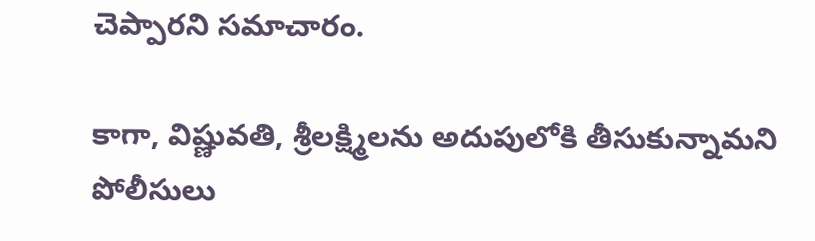చెప్పారని సమాచారం.

కాగా, విష్ణువతి, శ్రీలక్ష్మిలను అదుపులోకి తీసుకున్నామని పోలీసులు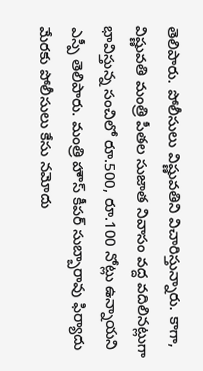తెలిపారు. పోలీసులు విష్ణువతిని విచారిస్తున్నారు. కాగా, విష్ణువతి మంత్రి పీతల సుజాత నివాసం వద్ద వదిలినట్లుగా భావిస్తున్న సంచిలో రూ.500, రూ.100 నోట్లు ఉన్నాయని ఎస్పీ తెలిపారు. మంత్రి హౌస్ కీపర్ సుబ్బారావు ఫిర్యాదు మేరకు పోలీసులు కేసు నమోదు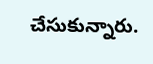చేసుకున్నారు.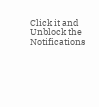Click it and Unblock the Notifications